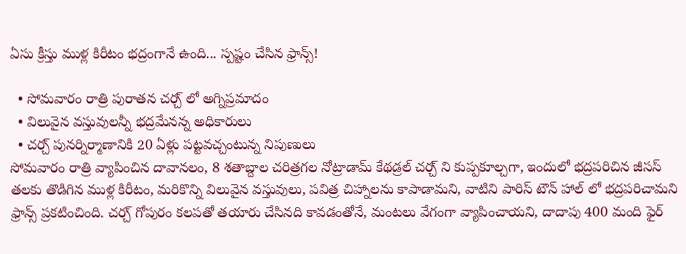ఏసు క్రీస్తు ముళ్ల కిరీటం భద్రంగానే ఉంది... స్పష్టం చేసిన ఫ్రాన్స్!

  • సోమవారం రాత్రి పురాతన చర్చ్ లో అగ్నిప్రమాదం
  • విలువైన వస్తువులన్నీ భద్రమేనన్న అధికారులు
  • చర్చ్ పునర్నిర్మాణానికి 20 ఏళ్లు పట్టవచ్చంటున్న నిపుణులు
సోమవారం రాత్రి వ్యాపించిన దావానలం, 8 శతాబ్దాల చరిత్రగల నోట్రాడామ్ కేథడ్రల్ చర్చ్ ని కుప్పకూల్చగా, ఇందులో భద్రపరిచిన జీసస్ తలకు తొడిగిన ముళ్ల కిరీటం, మరికొన్ని విలువైన వస్తువులు, పవిత్ర చిహ్నాలను కాపాడామని, వాటిని పారిస్ టౌన్ హాల్ లో భద్రపరిచామని ఫ్రాన్స్ ప్రకటించింది. చర్చ్ గోపురం కలపతో తయారు చేసినది కావడంతోనే, మంటలు వేగంగా వ్యాపించాయని, దాదాపు 400 మంది ఫైర్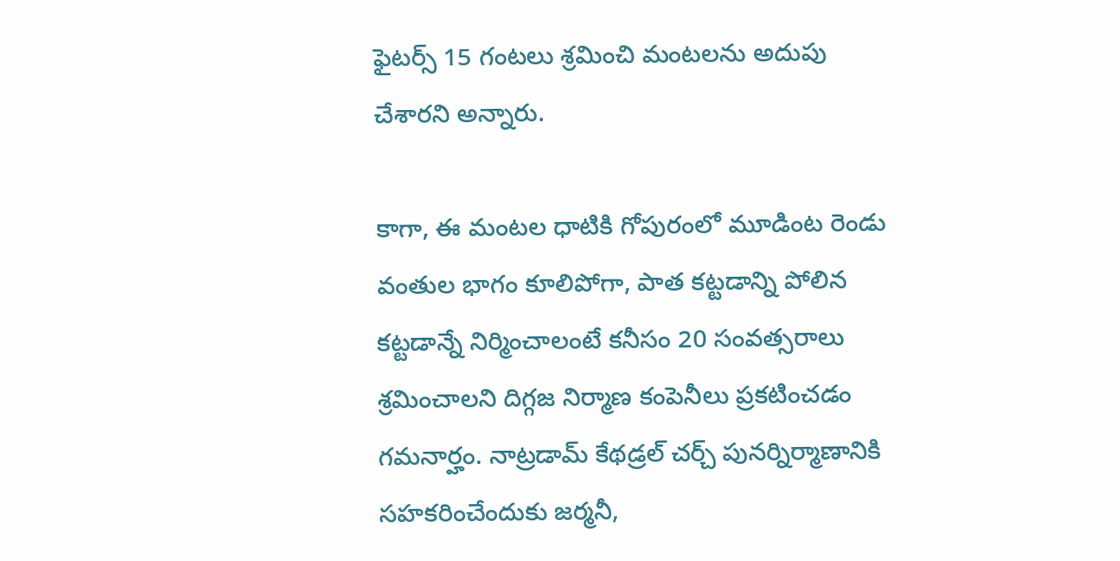ఫైటర్స్ 15 గంటలు శ్రమించి మంటలను అదుపు చేశారని అన్నారు.

కాగా, ఈ మంటల ధాటికి గోపురంలో మూడింట రెండు వంతుల భాగం కూలిపోగా, పాత కట్టడాన్ని పోలిన కట్టడాన్నే నిర్మించాలంటే కనీసం 20 సంవత్సరాలు శ్రమించాలని దిగ్గజ నిర్మాణ కంపెనీలు ప్రకటించడం గమనార్హం. నాట్రడామ్ కేథడ్రల్ చర్చ్ పునర్నిర్మాణానికి సహకరించేందుకు జర్మనీ,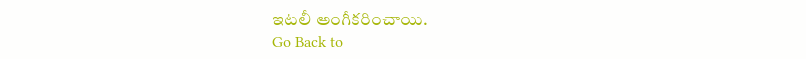ఇటలీ అంగీకరించాయి.
Go Back to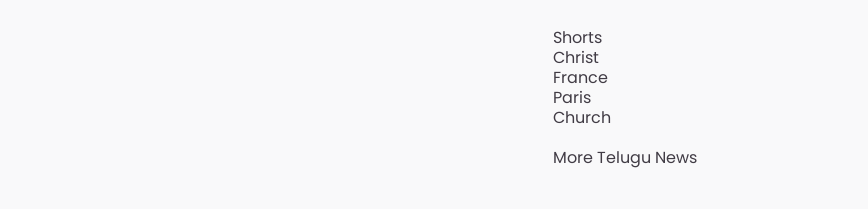Shorts
Christ
France
Paris
Church

More Telugu News